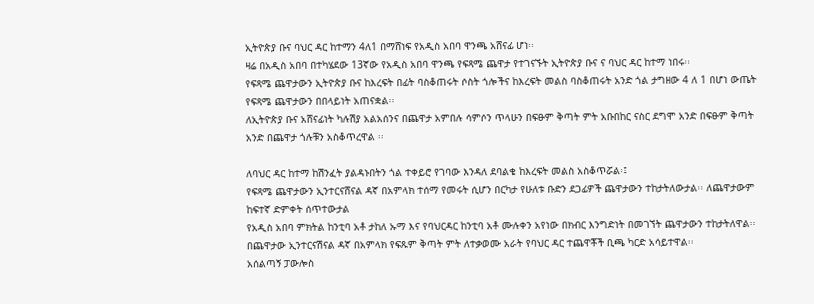ኢትዮጵያ ቡና ባህር ዳር ከተማን 4ለ1 በማሸነፍ የአዲስ አበባ ዋንጫ አሸናፊ ሆነ፡፡
ዛሬ በአዲስ አበባ በተካሄደው 13ኛው የአዲስ አበባ ዋንጫ የፍጻሜ ጨዋታ የተገናኙት ኢትዮጵያ ቡና ና ባህር ዳር ከተማ ነበሩ፡፡
የፍጻሜ ጨዋታውን ኢትዮጵያ ቡና ከእረፍት በፊት ባስቆጠሩት ሶስት ጎሎችና ከእረፍት መልስ ባስቆጠሩት አንድ ጎል ታግዘው 4 ለ 1 በሆነ ውጤት የፍጻሜ ጨዋታውን በበላይነት አጠናቋል፡፡
ለኢትዮጵያ ቡና አሸናፊነት ካሉሽያ አልአሰንና በጨዋታ አምበሉ ሳምሶን ጥላሁን በፍፁም ቅጣት ምት አቡበከር ናስር ደግሞ አንድ በፍፁም ቅጣት አንድ በጨዋታ ጎሉቹን አስቆጥረዋል ፡፡

ለባህር ዳር ከተማ ከሽንፈት ያልዳኑበትን ጎል ተቀይሮ የገባው እንዳለ ደባልቄ ከእረፍት መልስ አስቆጥሯል፡፤
የፍጻሜ ጨዋታውን ኢንተርናሸናል ዳኛ በአምላክ ተሰማ የመሩት ሲሆን በርካታ የሁለቱ ቡድን ደጋፊዎች ጨዋታውን ተከታትለውታል፡፡ ለጨዋታውም ከፍተኛ ድምቀት ሰጥተውታል
የአዲስ አበባ ምክትል ከንቲባ አቶ ታከለ ኡማ እና የባህርዳር ከንቲባ አቶ ሙሉቀን አየነው በክብር እንግድነት በመገኘት ጨዋታውን ተከታትለዋል፡፡
በጨዋታው ኢንተርናሽናል ዳኛ በአምላክ የፍጹም ቅጣት ምት ለተቃወሙ አራት የባህር ዳር ተጨዋቾች ቢጫ ካርድ አሳይተዋል፡፡
አሰልጣኝ ፓውሎስ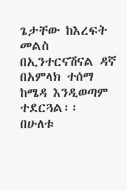ጌታቸው ከእረፍት መልስ በኢንተርናሽናል ዳኛ በአምላክ ተሰማ ከሜዳ እንዲወጣም ተደርጓል፡፡
በሁለቱ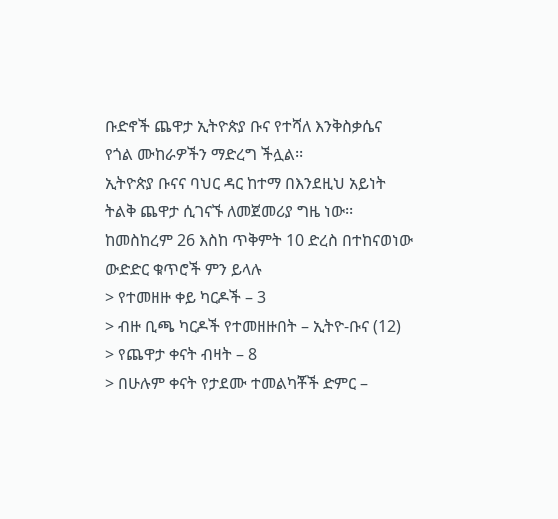ቡድኖች ጨዋታ ኢትዮጵያ ቡና የተሻለ እንቅስቃሴና የጎል ሙከራዎችን ማድረግ ችሏል፡፡
ኢትዮጵያ ቡናና ባህር ዳር ከተማ በእንደዚህ አይነት ትልቅ ጨዋታ ሲገናኙ ለመጀመሪያ ግዜ ነው፡፡
ከመስከረም 26 እስከ ጥቅምት 10 ድረስ በተከናወነው ውድድር ቁጥሮች ምን ይላሉ
> የተመዘዙ ቀይ ካርዶች – 3
> ብዙ ቢጫ ካርዶች የተመዘዙበት – ኢትዮ-ቡና (12)
> የጨዋታ ቀናት ብዛት – 8
> በሁሉም ቀናት የታደሙ ተመልካቾች ድምር –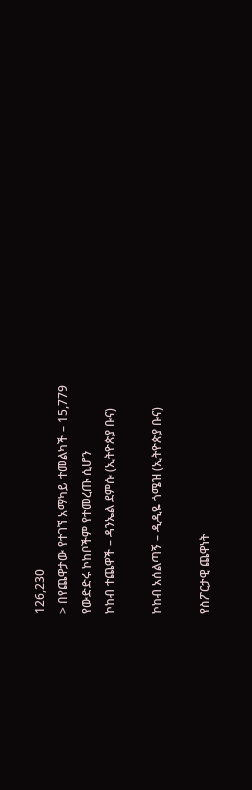126,230
> በየጨዋታው የተገኘ አማካይ ተመልካች – 15,779
የውድድሩ ኮከቦችም የተመረጡ ሲሆን
ኮከብ ተጨዋች – ዳንኤል ደምሱ (ኢትዮጵያ ቡና)

ኮከብ አሰልጣኝ – ዲዲዬ ጎሜዝ (ኢትዮጵያ ቡና)

የስፖርታዊ ጨዋነት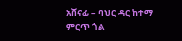አሸናፊ – ባህር ዳር ከተማ
ምርጥ ጎል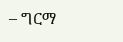– ግርማ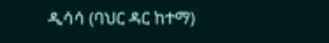ዲሳሳ (ባህር ዳር ከተማ)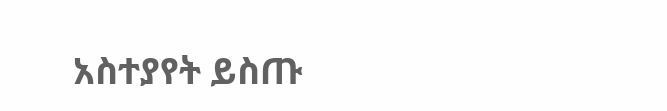አስተያየት ይስጡ